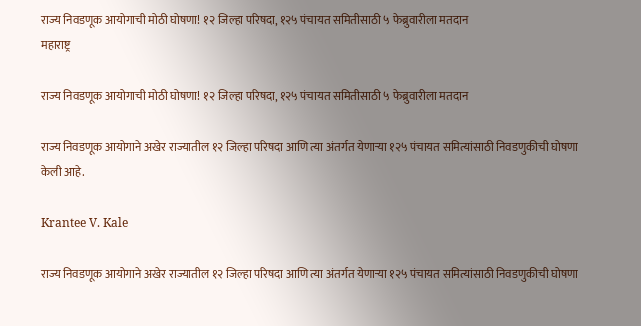राज्य निवडणूक आयोगाची मोठी घोषणा! १२ जिल्हा परिषदा, १२५ पंचायत समितीसाठी ५ फेब्रुवारीला मतदान
महाराष्ट्र

राज्य निवडणूक आयोगाची मोठी घोषणा! १२ जिल्हा परिषदा, १२५ पंचायत समितीसाठी ५ फेब्रुवारीला मतदान

राज्य निवडणूक आयोगाने अखेर राज्यातील १२ जिल्हा परिषदा आणि त्या अंतर्गत येणाऱ्या १२५ पंचायत समित्यांसाठी निवडणुकीची घोषणा केली आहे.

Krantee V. Kale

राज्य निवडणूक आयोगाने अखेर राज्यातील १२ जिल्हा परिषदा आणि त्या अंतर्गत येणाऱ्या १२५ पंचायत समित्यांसाठी निवडणुकीची घोषणा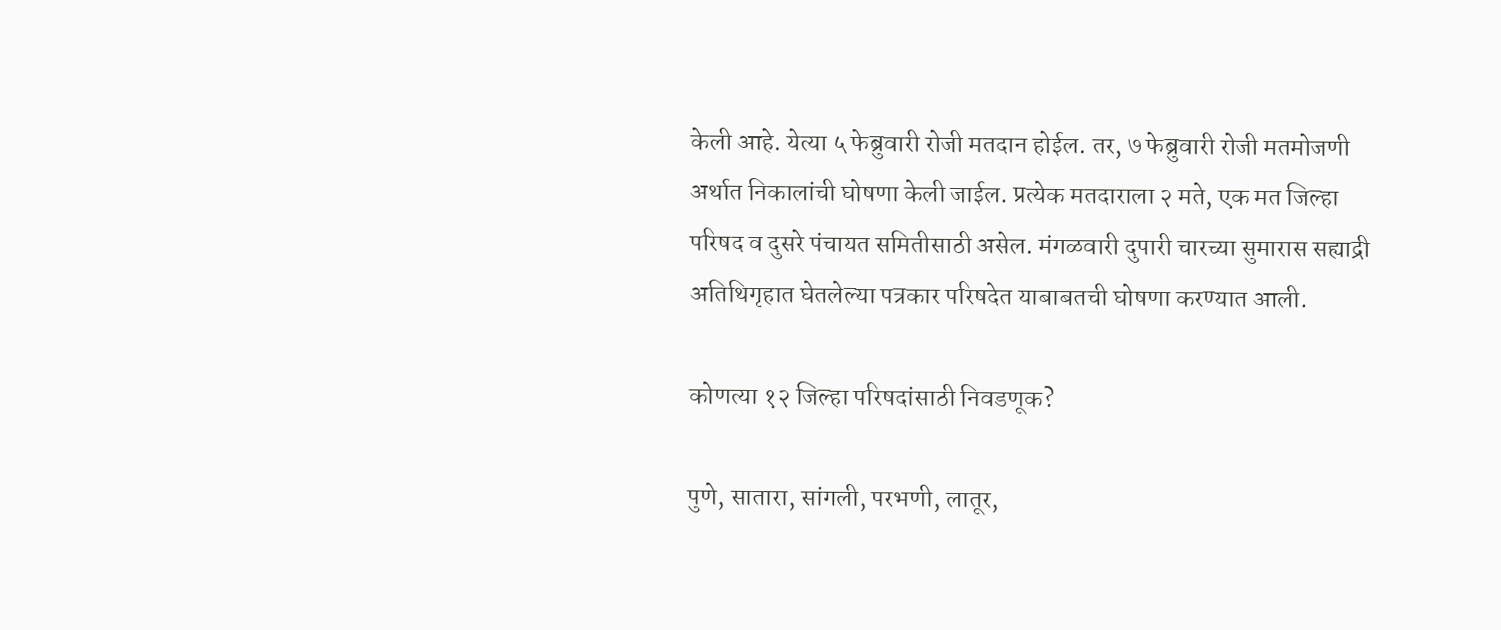केली आहे. येत्या ५ फेब्रुवारी रोजी मतदान होईल. तर, ७ फेब्रुवारी रोजी मतमोजणी अर्थात निकालांची घोषणा केली जाईल. प्रत्येक मतदाराला २ मते, एक मत जिल्हा परिषद व दुसरे पंचायत समितीसाठी असेल. मंगळवारी दुपारी चारच्या सुमारास सह्याद्री अतिथिगृहात घेतलेल्या पत्रकार परिषदेत याबाबतची घोषणा करण्यात आली.

कोणत्या १२ जिल्हा परिषदांसाठी निवडणूक?

पुणे, सातारा, सांगली, परभणी, लातूर,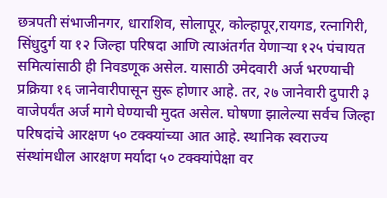छत्रपती संभाजीनगर, धाराशिव, सोलापूर, कोल्हापूर,रायगड, रत्नागिरी, सिंधुदुर्ग या १२ जिल्हा परिषदा आणि त्याअंतर्गत येणाऱ्या १२५ पंचायत समित्यांसाठी ही निवडणूक असेल. यासाठी उमेदवारी अर्ज भरण्याची प्रक्रिया १६ जानेवारीपासून सुरू होणार आहे. तर, २७ जानेवारी दुपारी ३ वाजेपर्यंत अर्ज मागे घेण्याची मुदत असेल. घोषणा झालेल्या सर्वच जिल्हा परिषदांचे आरक्षण ५० टक्क्यांच्या आत आहे. स्थानिक स्वराज्य संस्थांमधील आरक्षण मर्यादा ५० टक्क्यांपेक्षा वर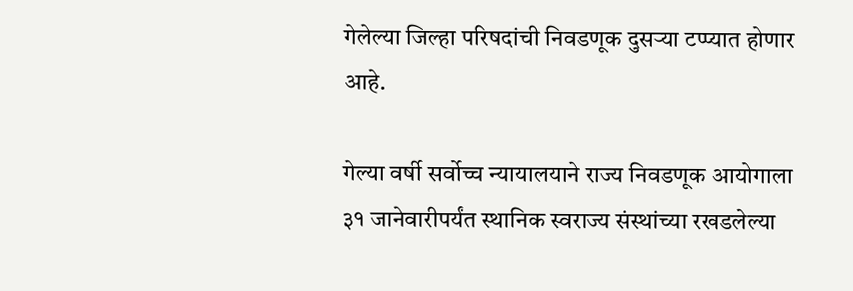गेलेल्या जिल्हा परिषदांची निवडणूक दुसऱ्या टप्प्यात होणार आहे.

गेल्या वर्षी सर्वोच्च न्यायालयाने राज्य निवडणूक आयोगाला ३१ जानेवारीपर्यंत स्थानिक स्वराज्य संस्थांच्या रखडलेल्या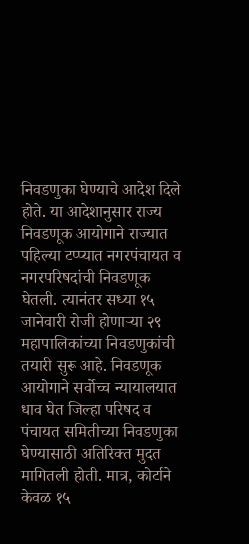निवडणुका घेण्याचे आदेश दिले होते. या आदेशानुसार राज्य निवडणूक आयोगाने राज्यात पहिल्या टप्प्यात नगरपंचायत व नगरपरिषदांची निवडणूक घेतली. त्यानंतर सध्या १५ जानेवारी रोजी होणाऱ्या २९ महापालिकांच्या निवडणुकांची तयारी सुरू आहे. निवडणूक आयोगाने सर्वोच्च न्यायालयात धाव घेत जिल्हा परिषद व पंचायत समितीच्या निवडणुका घेण्यासाठी अतिरिक्त मुदत मागितली होती. मात्र, कोर्टाने केवळ १५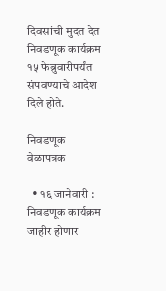दिवसांची मुदत देत निवडणूक कार्यक्रम १५ फेब्रुवारीपर्यंत संपवण्याचे आदेश दिले होते.

निवडणूक वेळापत्रक

  • १६ जानेवारी : निवडणूक कार्यक्रम जाहीर होणार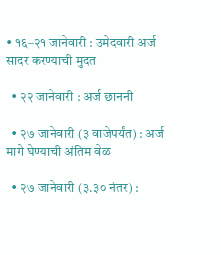• १६–२१ जानेवारी : उमेदवारी अर्ज सादर करण्याची मुदत

  • २२ जानेवारी : अर्ज छाननी

  • २७ जानेवारी (३ वाजेपर्यंत) : अर्ज मागे घेण्याची अंतिम वेळ

  • २७ जानेवारी (३.३० नंतर) :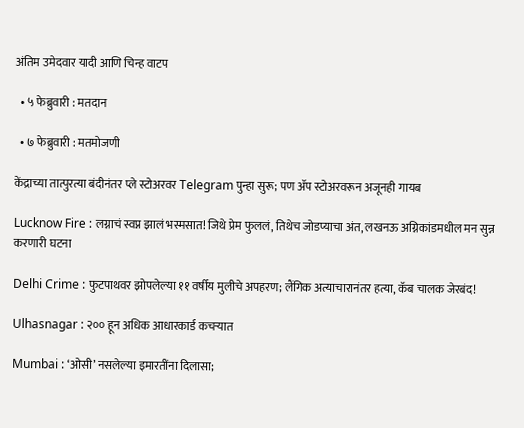अंतिम उमेदवार यादी आणि चिन्ह वाटप

  • ५ फेब्रुवारी : मतदान

  • ७ फेब्रुवारी : मतमोजणी

केंद्राच्या तात्पुरत्या बंदीनंतर प्ले स्टोअरवर Telegram पुन्हा सुरू; पण ॲप स्टोअरवरून अजूनही गायब

Lucknow Fire : लग्नाचं स्वप्न झालं भस्मसात! जिथे प्रेम फुललं, तिथेच जोडप्याचा अंत, लखनऊ अग्निकांडमधील मन सुन्न करणारी घटना

Delhi Crime : फुटपाथवर झोपलेल्या ११ वर्षीय मुलीचे अपहरण; लैंगिक अत्याचारानंतर हत्या, कॅब चालक जेरबंद!

Ulhasnagar : २०० हून अधिक आधारकार्ड कचऱ्यात

Mumbai : ‘ओसी’ नसलेल्या इमारतींना दिलासा;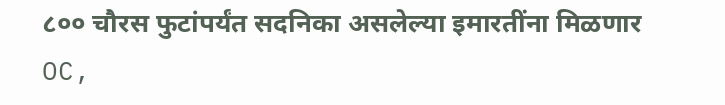८०० चौरस फुटांपर्यंत सदनिका असलेल्या इमारतींना मिळणार OC,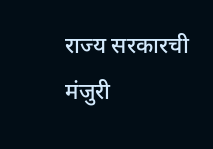राज्य सरकारची मंजुरी